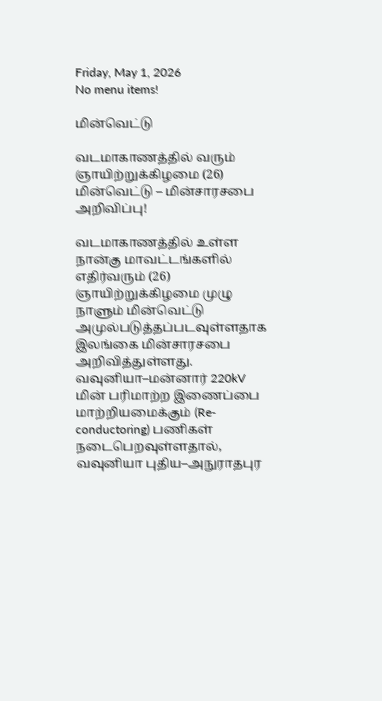Friday, May 1, 2026
No menu items!

மின்வெட்டு

வடமாகாணத்தில் வரும் ஞாயிற்றுக்கிழமை (26) மின்வெட்டு – மின்சாரசபை அறிவிப்பு!

வடமாகாணத்தில் உள்ள நான்கு மாவட்டங்களில் எதிர்வரும் (26) ஞாயிற்றுக்கிழமை முழு நாளும் மின்வெட்டு அமுல்படுத்தப்படவுள்ளதாக இலங்கை மின்சாரசபை அறிவித்துள்ளது. வவுனியா–மன்னார் 220kV மின் பரிமாற்ற இணைப்பை மாற்றியமைக்கும் (Re-conductoring) பணிகள் நடைபெறவுள்ளதால், வவுனியா புதிய–அநுராதபுர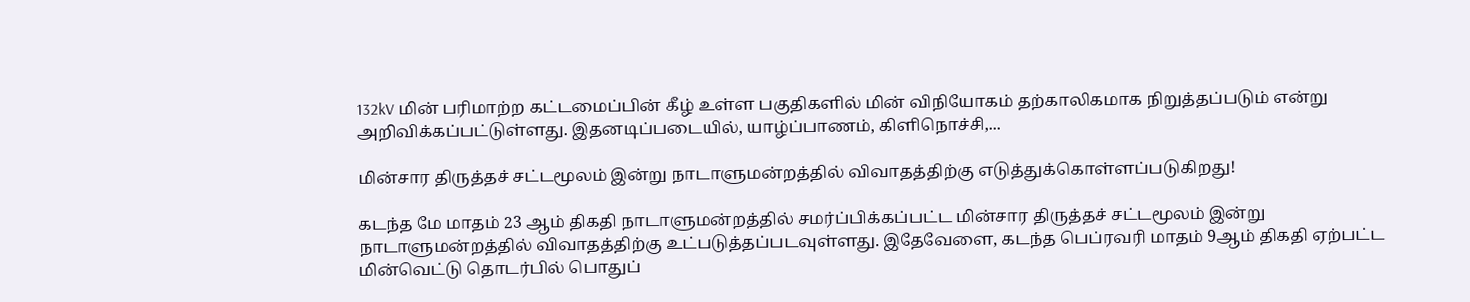132kV மின் பரிமாற்ற கட்டமைப்பின் கீழ் உள்ள பகுதிகளில் மின் விநியோகம் தற்காலிகமாக நிறுத்தப்படும் என்று அறிவிக்கப்பட்டுள்ளது. இதனடிப்படையில், யாழ்ப்பாணம், கிளிநொச்சி,...

மின்சார திருத்தச் சட்டமூலம் இன்று நாடாளுமன்றத்தில் விவாதத்திற்கு எடுத்துக்கொள்ளப்படுகிறது!

கடந்த மே மாதம் 23 ஆம் திகதி நாடாளுமன்றத்தில் சமர்ப்பிக்கப்பட்ட மின்சார திருத்தச் சட்டமூலம் இன்று நாடாளுமன்றத்தில் விவாதத்திற்கு உட்படுத்தப்படவுள்ளது. இதேவேளை, கடந்த பெப்ரவரி மாதம் 9ஆம் திகதி ஏற்பட்ட மின்வெட்டு தொடர்பில் பொதுப்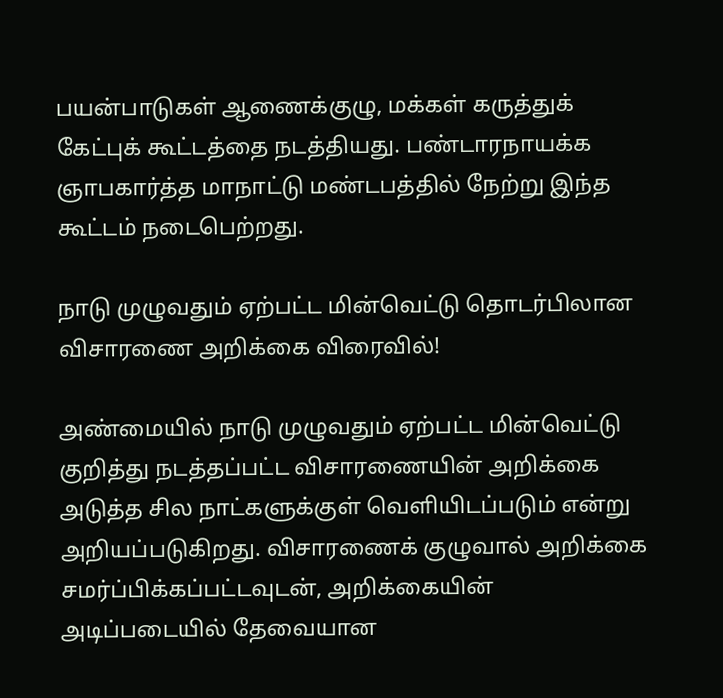பயன்பாடுகள் ஆணைக்குழு, மக்கள் கருத்துக் கேட்புக் கூட்டத்தை நடத்தியது. பண்டாரநாயக்க ஞாபகார்த்த மாநாட்டு மண்டபத்தில் நேற்று இந்த கூட்டம் நடைபெற்றது.

நாடு முழுவதும் ஏற்பட்ட மின்வெட்டு தொடர்பிலான விசாரணை அறிக்கை விரைவில்!

அண்மையில் நாடு முழுவதும் ஏற்பட்ட மின்வெட்டு குறித்து நடத்தப்பட்ட விசாரணையின் அறிக்கை அடுத்த சில நாட்களுக்குள் வெளியிடப்படும் என்று அறியப்படுகிறது. விசாரணைக் குழுவால் அறிக்கை சமர்ப்பிக்கப்பட்டவுடன், அறிக்கையின் அடிப்படையில் தேவையான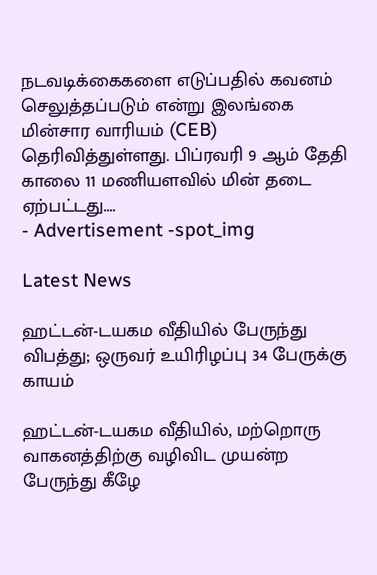நடவடிக்கைகளை எடுப்பதில் கவனம் செலுத்தப்படும் என்று இலங்கை மின்சார வாரியம் (CEB) தெரிவித்துள்ளது. பிப்ரவரி 9 ஆம் தேதி காலை 11 மணியளவில் மின் தடை ஏற்பட்டது....
- Advertisement -spot_img

Latest News

ஹட்டன்-டயகம வீதியில் பேருந்து விபத்து; ஒருவர் உயிரிழப்பு 34 பேருக்கு காயம்

ஹட்டன்-டயகம வீதியில், மற்றொரு வாகனத்திற்கு வழிவிட முயன்ற பேருந்து கீழே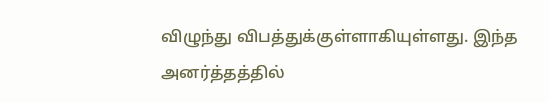விழுந்து விபத்துக்குள்ளாகியுள்ளது. இந்த அனர்த்தத்தில்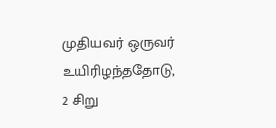முதியவர் ஒருவர் உயிரிழந்ததோடு, 2 சிறு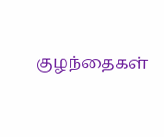குழந்தைகள்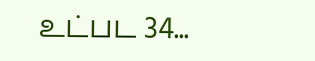உட்பட 34...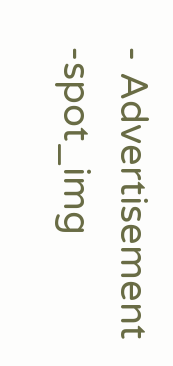- Advertisement -spot_img